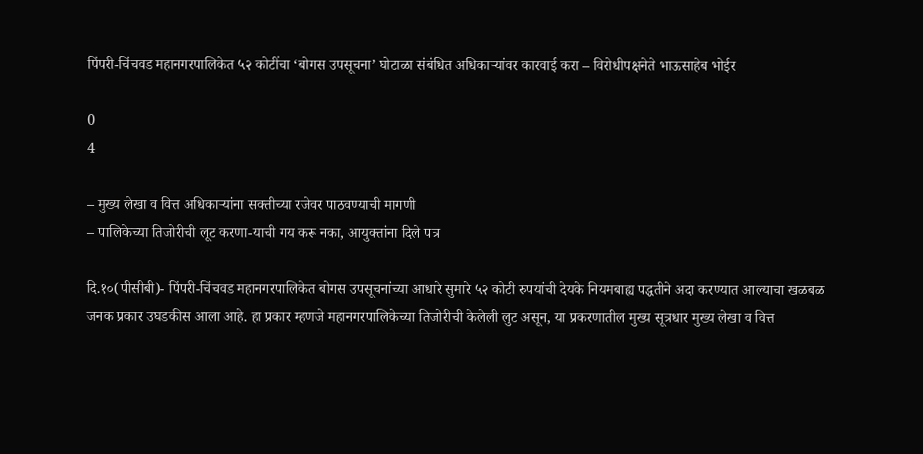पिंपरी-चिंचवड महानगरपालिकेत ५२ कोटींचा ‘बोगस उपसूचना’ घोटाळा संबंधित अधिकाऱ्यांवर कारवाई करा – विरोधीपक्षनेते भाऊसाहेब भोईर

0
4

– मुख्य लेखा व वित्त अधिकाऱ्यांना सक्तीच्या रजेवर पाठवण्याची मागणी
– पालिकेच्या तिजोरीची लूट करणा-याची गय करू नका, आयुक्तांना दिले पत्र

दि.१०(पीसीबी)- पिंपरी-चिंचवड महानगरपालिकेत बोगस उपसूचनांच्या आधारे सुमारे ५२ कोटी रुपयांची देयके नियमबाह्य पद्धतीने अदा करण्यात आल्याचा खळबळ जनक प्रकार उघडकीस आला आहे. हा प्रकार म्हणजे महानगरपालिकेच्या तिजोरीची केलेली लुट असून, या प्रकरणातील मुख्य सूत्रधार मुख्य लेखा व वित्त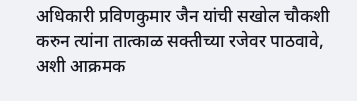अधिकारी प्रविणकुमार जैन यांची सखोल चौकशी करुन त्यांना तात्काळ सक्तीच्या रजेवर पाठवावे, अशी आक्रमक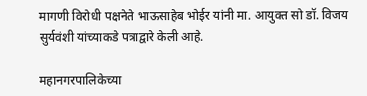मागणी विरोधी पक्षनेते भाऊसाहेब भोईर यांनी मा. आयुक्त सो डॉ. विजय सुर्यवंशी यांच्याकडे पत्राद्वारे केली आहे.

महानगरपालिकेच्या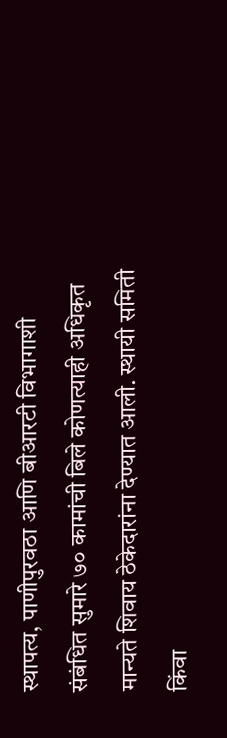स्थापत्य, पाणीपुरवठा आणि बीआरटी विभागाशी संबंधित सुमारे ७० कामांची बिले कोणत्याही अधिकृत मान्यते शिवाय ठेकेदारांना देण्यात आली. स्थायी समिती किंवा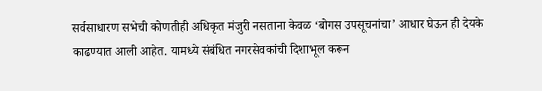सर्वसाधारण सभेची कोणतीही अधिकृत मंजुरी नसताना केवळ ‘बोगस उपसूचनांचा’ आधार घेऊन ही देयके काढण्यात आली आहेत. यामध्ये संबंधित नगरसेवकांची दिशाभूल करून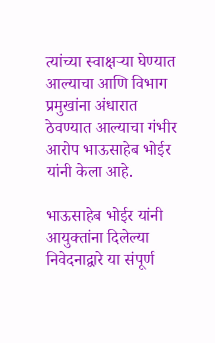त्यांच्या स्वाक्षऱ्या घेण्यात आल्याचा आणि विभाग प्रमुखांना अंधारात ठेवण्यात आल्याचा गंभीर आरोप भाऊसाहेब भोईर यांनी केला आहे.

भाऊसाहेब भोईर यांनी आयुक्तांना दिलेल्या निवेदनाद्वारे या संपूर्ण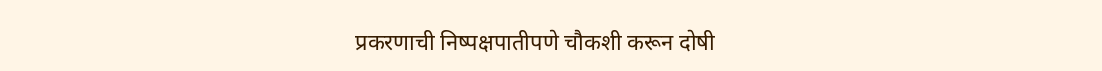प्रकरणाची निष्पक्षपातीपणे चौकशी करून दोषी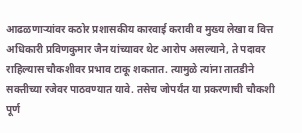आढळणाऱ्यांवर कठोर प्रशासकीय कारवाई करावी व मुख्य लेखा व वित्त अधिकारी प्रविणकुमार जैन यांच्यावर थेट आरोप असल्याने, ते पदावर राहिल्यास चौकशीवर प्रभाव टाकू शकतात. त्यामुळे त्यांना तातडीने सक्तीच्या रजेवर पाठवण्यात यावे. तसेच जोपर्यंत या प्रकरणाची चौकशी पूर्ण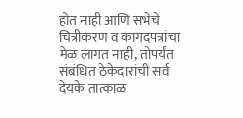होत नाही आणि सभेचे चित्रीकरण व कागदपत्रांचा मेळ लागत नाही, तोपर्यंत संबंधित ठेकेदारांची सर्व देयके तात्काळ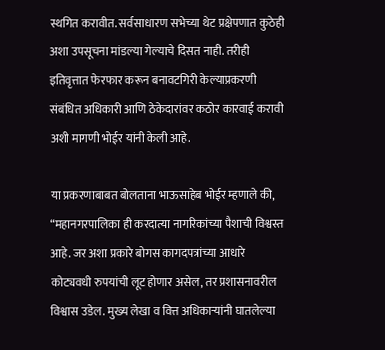स्थगित करावीत. सर्वसाधारण सभेच्या थेट प्रक्षेपणात कुठेही अशा उपसूचना मांडल्या गेल्याचे दिसत नाही. तरीही इतिवृत्तात फेरफार करून बनावटगिरी केल्याप्रकरणी संबंधित अधिकारी आणि ठेकेदारांवर कठोर कारवाई करावी अशी मागणी भोईर यांनी केली आहे.

या प्रकरणाबाबत बोलताना भाऊसाहेब भोईर म्हणाले की, “महानगरपालिका ही करदात्या नागरिकांच्या पैशाची विश्वस्त आहे. जर अशा प्रकारे बोगस कागदपत्रांच्या आधारे कोट्यवधी रुपयांची लूट होणार असेल, तर प्रशासनावरील विश्वास उडेल. मुख्य लेखा व वित्त अधिकाऱ्यांनी घातलेल्या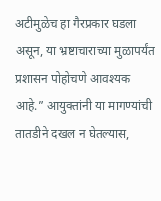अटीमुळेच हा गैरप्रकार घडला असून, या भ्रष्टाचाराच्या मुळापर्यंत प्रशासन पोहोचणे आवश्यक आहे.” आयुक्तांनी या मागण्यांची तातडीने दखल न घेतल्यास,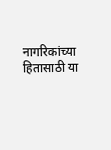नागरिकांच्या हितासाठी या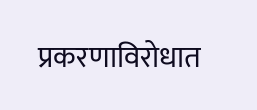प्रकरणाविरोधात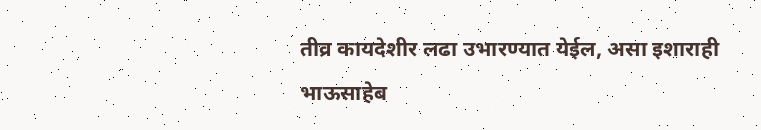तीव्र कायदेशीर लढा उभारण्यात येईल, असा इशाराही भाऊसाहेब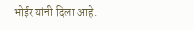भोईर यांनी दिला आहे.